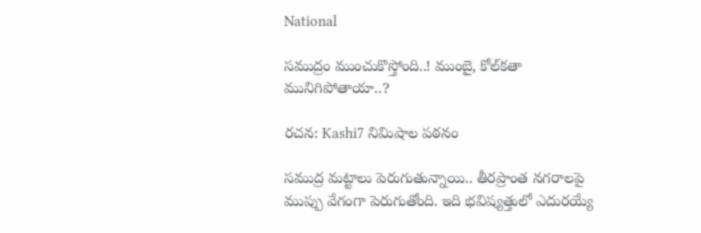National

సముద్రం ముంచుకొస్తోంది..! ముంబై, కోల్‌కతా మునిగిపోతాయా..?

రచన: Kashi7 నిమిషాల పఠనం

సముద్ర మట్టాలు పెరుగుతున్నాయి.. తీరప్రాంత‌ నగరాలపై ముప్పు వేగంగా పెరుగుతోంది. ఇది భవిష్యత్తులో ఎదురయ్యే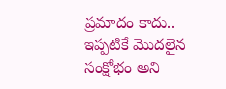ప్రమాదం కాదు.. ఇప్పటికే మొదలైన సంక్షోభం అని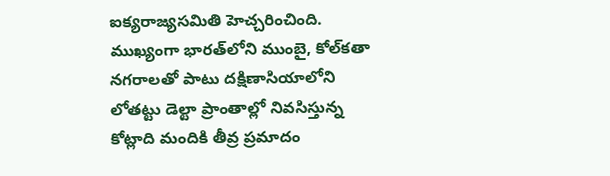ఐక్యరాజ్యసమితి హెచ్చరించింది. ముఖ్యంగా భారత్‌లోని ముంబై, కోల్‌కతా నగరాలతో పాటు దక్షిణాసియాలోని లోతట్టు డెల్టా ప్రాంతాల్లో నివసిస్తున్న కోట్లాది మందికి తీవ్ర ప్రమాదం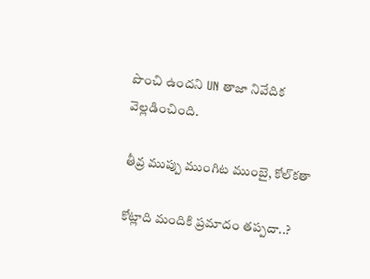పొంచి ఉందని UN తాజా నివేదిక వెల్లడించింది.

తీవ్ర ముప్పు ముంగిట ముంబై, కోల్‌క‌తా

కోట్లాది మందికి ప్ర‌మాదం త‌ప్ప‌దా..?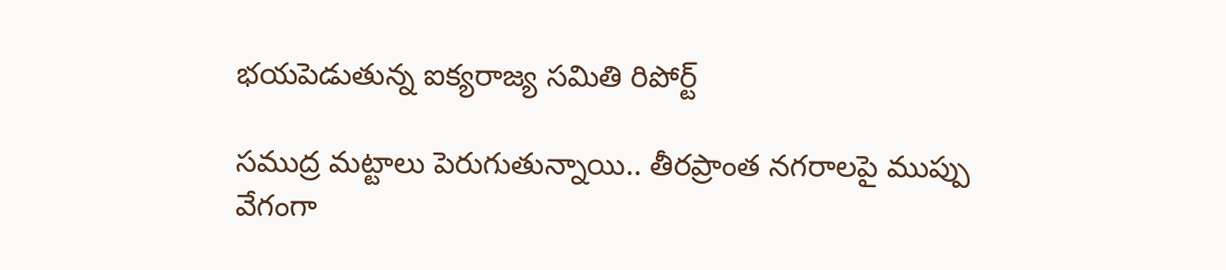భ‌య‌పెడుతున్న ఐక్య‌రాజ్య స‌మితి రిపోర్ట్

సముద్ర మట్టాలు పెరుగుతున్నాయి.. తీరప్రాంత‌ నగరాలపై ముప్పు వేగంగా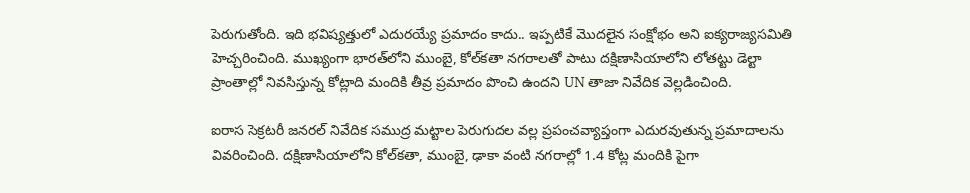పెరుగుతోంది. ఇది భవిష్యత్తులో ఎదురయ్యే ప్రమాదం కాదు.. ఇప్పటికే మొదలైన సంక్షోభం అని ఐక్యరాజ్యసమితి హెచ్చరించింది. ముఖ్యంగా భారత్‌లోని ముంబై, కోల్‌కతా నగరాలతో పాటు దక్షిణాసియాలోని లోతట్టు డెల్టా ప్రాంతాల్లో నివసిస్తున్న కోట్లాది మందికి తీవ్ర ప్రమాదం పొంచి ఉందని UN తాజా నివేదిక వెల్లడించింది.

ఐరాస సెక్రటరీ జనరల్ నివేదిక సముద్ర మట్టాల పెరుగుదల వల్ల ప్రపంచవ్యాప్తంగా ఎదురవుతున్న ప్రమాదాలను వివరించింది. దక్షిణాసియాలోని కోల్‌కతా, ముంబై, ఢాకా వంటి నగరాల్లో 1.4 కోట్ల మందికి పైగా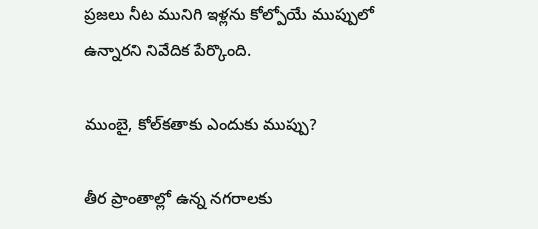ప్రజలు నీట మునిగి ఇళ్లను కోల్పోయే ముప్పులో ఉన్నారని నివేదిక పేర్కొంది.

ముంబై, కోల్‌కతాకు ఎందుకు ముప్పు?

తీర ప్రాంతాల్లో ఉన్న నగరాలకు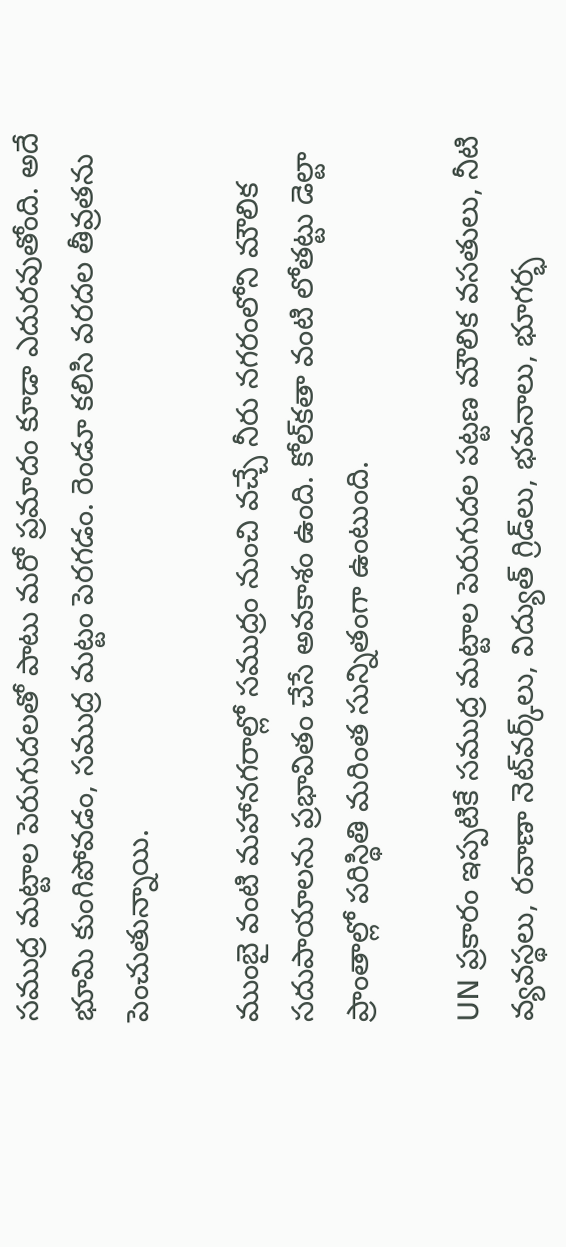సముద్ర మట్టాల పెరుగుదలతో పాటు మరో ప్రమాదం కూడా ఎదురవుతోంది. అదే భూమి కుంగిపోవడం, సముద్ర మట్టం పెరగడం. రెండూ కలిసి వరదల తీవ్రతను పెంచుతున్నాయి.

ముంబై వంటి మహానగరాల్లో సముద్రం నుంచి వచ్చే నీరు నగరంలోని మౌలిక సదుపాయాలను ప్రభావితం చేసే అవకాశం ఉంది. కోల్‌కతా వంటి లోతట్టు డెల్టా ప్రాంతాల్లో పరిస్థితి మరింత సున్నితంగా ఉంటుంది.

UN ప్రకారం ఇప్పటికే సముద్ర మట్టాల పెరుగుదల పట్టణ మౌలిక వసతులు, నీటి వ్యవస్థలు, రవాణా నెట్‌వర్క్‌లు, విద్యుత్ గ్రిడ్‌లు, భవనాలు, భూగర్భ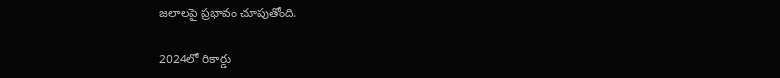జలాలపై ప్రభావం చూపుతోంది.

2024లో రికార్డు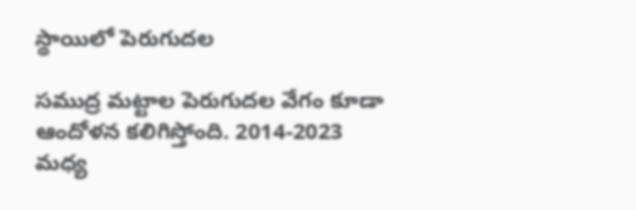స్థాయిలో పెరుగుదల

సముద్ర మట్టాల పెరుగుదల వేగం కూడా ఆందోళన కలిగిస్తోంది. 2014-2023 మధ్య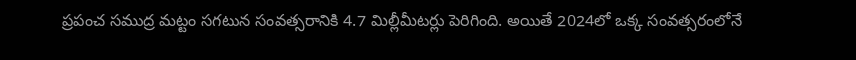ప్రపంచ సముద్ర మట్టం సగటున సంవత్సరానికి 4.7 మిల్లీమీటర్లు పెరిగింది. అయితే 2024లో ఒక్క సంవత్సరంలోనే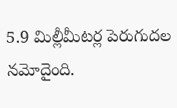5.9 మిల్లీమీటర్ల పెరుగుదల నమోదైంది.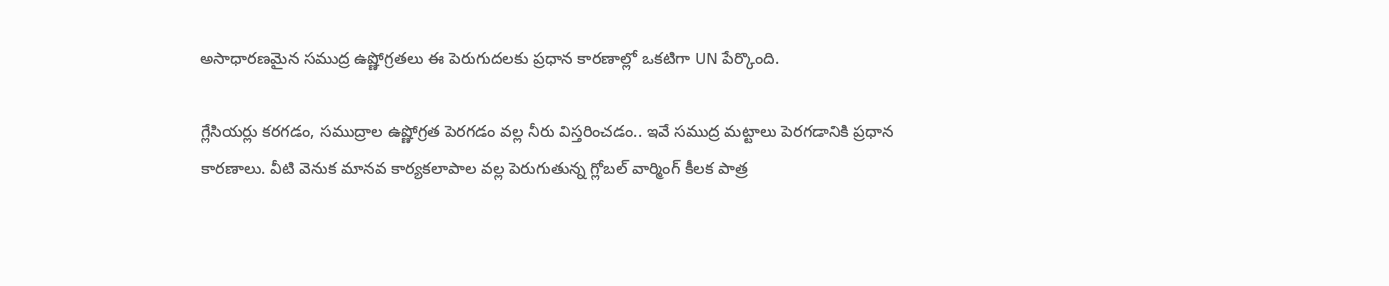అసాధారణమైన సముద్ర ఉష్ణోగ్రతలు ఈ పెరుగుదలకు ప్రధాన కారణాల్లో ఒకటిగా UN పేర్కొంది.

గ్లేసియర్లు కరగడం, సముద్రాల ఉష్ణోగ్రత పెరగడం వల్ల నీరు విస్తరించడం.. ఇవే సముద్ర మట్టాలు పెరగడానికి ప్రధాన కారణాలు. వీటి వెనుక మానవ కార్యకలాపాల వల్ల పెరుగుతున్న గ్లోబల్ వార్మింగ్ కీలక పాత్ర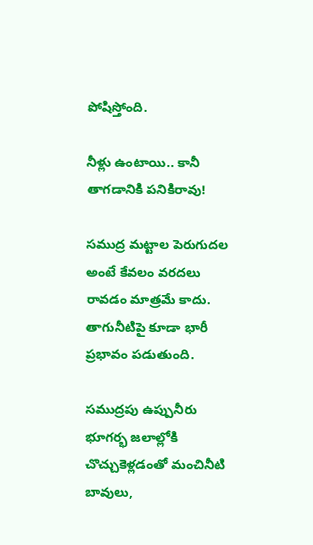పోషిస్తోంది.

నీళ్లు ఉంటాయి.. కానీ తాగడానికి ప‌నికిరావు!

సముద్ర మట్టాల పెరుగుదల అంటే కేవలం వరదలు రావడం మాత్రమే కాదు. తాగునీటిపై కూడా భారీ ప్రభావం పడుతుంది.

సముద్రపు ఉప్పునీరు భూగర్భ జలాల్లోకి చొచ్చుకెళ్లడంతో మంచినీటి బావులు,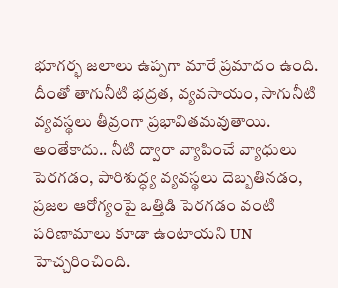భూగర్భ జలాలు ఉప్పగా మారే ప్రమాదం ఉంది. దీంతో తాగునీటి భద్రత, వ్యవసాయం, సాగునీటి వ్యవస్థలు తీవ్రంగా ప్రభావితమవుతాయి. అంతేకాదు.. నీటి ద్వారా వ్యాపించే వ్యాధులు పెరగడం, పారిశుద్ధ్య వ్యవస్థలు దెబ్బతినడం, ప్రజల ఆరోగ్యంపై ఒత్తిడి పెరగడం వంటి పరిణామాలు కూడా ఉంటాయని UN హెచ్చరించింది.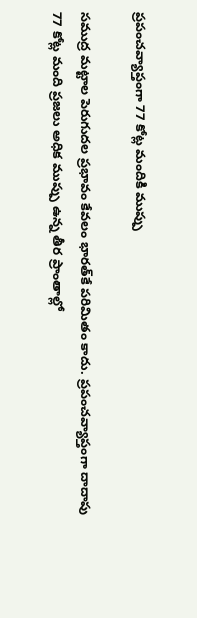ప్రపంచవ్యాప్తంగా 77 కోట్ల మందికి ముప్పు

సముద్ర మట్టాల పెరుగుదల ప్రభావం కేవలం భారత్‌కే పరిమితం కాదు. ప్రపంచవ్యాప్తంగా దాదాపు 77 కోట్ల మంది ప్రజలు అధిక ముప్పు ఉన్న తీర ప్రాంతాల్లో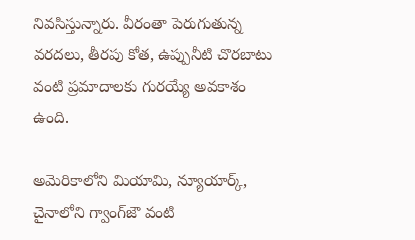నివసిస్తున్నారు. వీరంతా పెరుగుతున్న వరదలు, తీరపు కోత, ఉప్పునీటి చొరబాటు వంటి ప్రమాదాలకు గురయ్యే అవకాశం ఉంది.

అమెరికాలోని మియామి, న్యూయార్క్, చైనాలోని గ్వాంగ్‌జౌ వంటి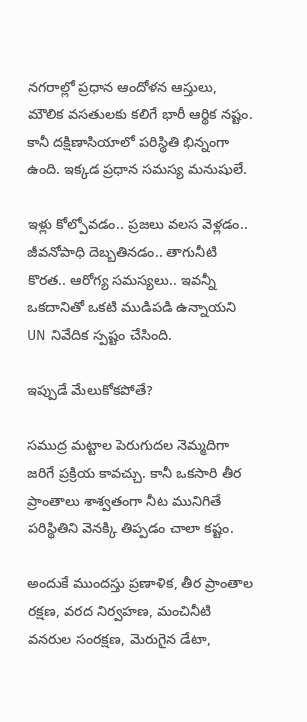నగరాల్లో ప్రధాన ఆందోళన ఆస్తులు, మౌలిక వసతులకు కలిగే భారీ ఆర్థిక నష్టం. కానీ దక్షిణాసియాలో పరిస్థితి భిన్నంగా ఉంది. ఇక్కడ ప్రధాన సమస్య మనుషులే.

ఇళ్లు కోల్పోవడం.. ప్రజలు వలస వెళ్లడం.. జీవనోపాధి దెబ్బతినడం.. తాగునీటి కొరత.. ఆరోగ్య సమస్యలు.. ఇవన్నీ ఒకదానితో ఒకటి ముడిపడి ఉన్నాయని UN నివేదిక స్పష్టం చేసింది.

ఇప్పుడే మేలుకోకపోతే?

సముద్ర మట్టాల పెరుగుదల నెమ్మదిగా జరిగే ప్రక్రియ కావచ్చు. కానీ ఒకసారి తీర ప్రాంతాలు శాశ్వతంగా నీట మునిగితే పరిస్థితిని వెనక్కి తిప్పడం చాలా కష్టం.

అందుకే ముందస్తు ప్రణాళిక, తీర ప్రాంతాల రక్షణ, వరద నిర్వహణ, మంచినీటి వనరుల సంరక్షణ, మెరుగైన డేటా,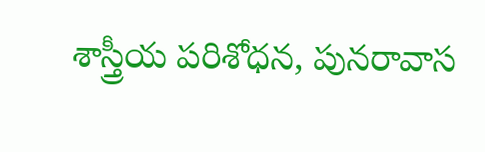శాస్త్రీయ పరిశోధన, పునరావాస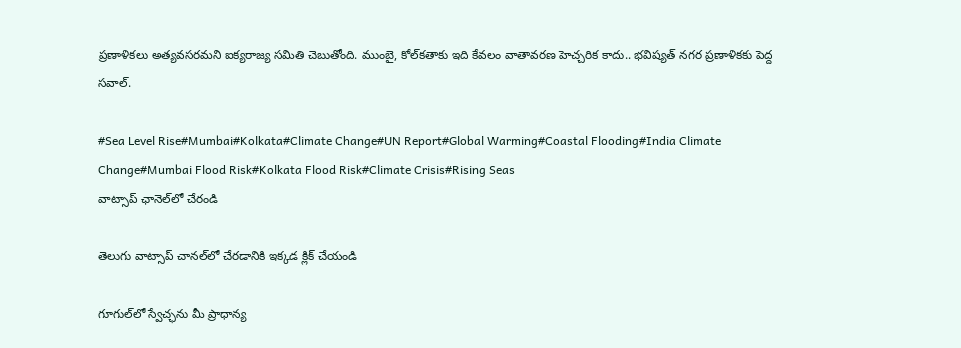ప్రణాళికలు అత్యవసరమని ఐక్య‌రాజ్య స‌మితి చెబుతోంది. ముంబై, కోల్‌కతాకు ఇది కేవలం వాతావరణ హెచ్చరిక కాదు.. భవిష్యత్ నగర ప్రణాళికకు పెద్ద సవాల్.

#Sea Level Rise#Mumbai#Kolkata#Climate Change#UN Report#Global Warming#Coastal Flooding#India Climate Change#Mumbai Flood Risk#Kolkata Flood Risk#Climate Crisis#Rising Seas
వాట్సాప్ ఛానెల్‌లో చేరండి

తెలుగు వాట్సాప్ చానల్‌లో చేరడానికి ఇక్కడ క్లిక్ చేయండి

గూగుల్‌లో స్వేచ్ఛను మీ ప్రాధాన్య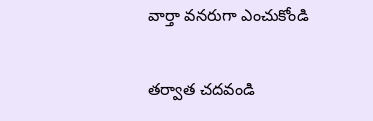వార్తా వనరుగా ఎంచుకోండి

తర్వాత చదవండి